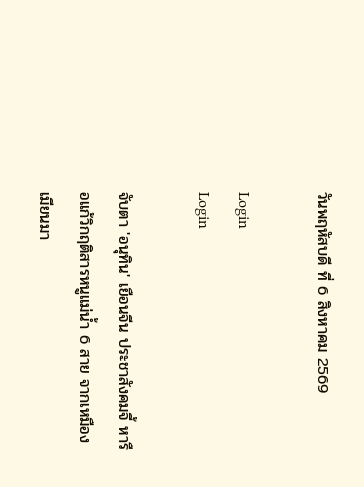วันพฤหัสบดี ที่ 6 สิงหาคม 2569

Login
Login

จับตา 'อนุทิน' เยือนจีน ประชาสังคมจี้ หารือแก้วิกฤติสารหนูแม่น้ำ 6 สาย จากเหมืองเมียนมา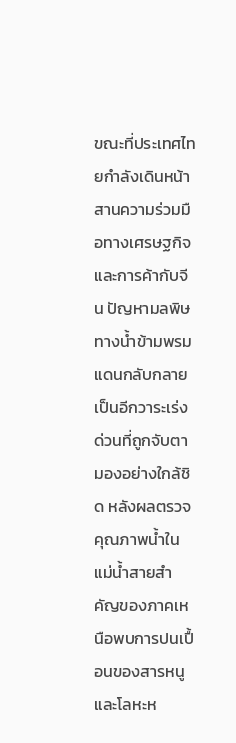ขณะที่ประเทศไทยกำลังเดินหน้าสานความร่วมมือทางเศรษฐกิจและการค้ากับจีน ปัญหามลพิษทางน้ำข้ามพรมแดนกลับกลายเป็นอีกวาระเร่งด่วนที่ถูกจับตามองอย่างใกล้ชิด หลังผลตรวจคุณภาพน้ำในแม่น้ำสายสำคัญของภาคเหนือพบการปนเปื้อนของสารหนูและโลหะห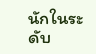นักในระดับ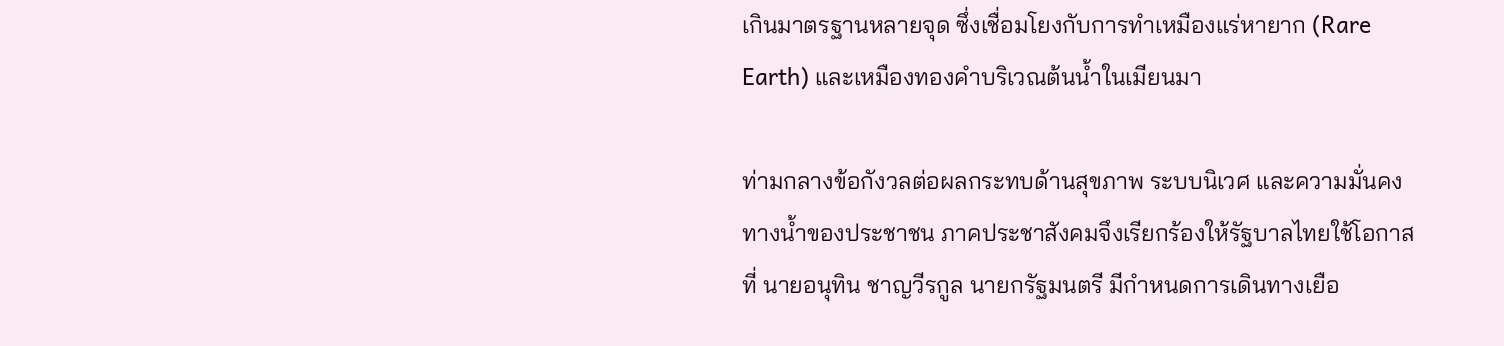เกินมาตรฐานหลายจุด ซึ่งเชื่อมโยงกับการทำเหมืองแร่หายาก (Rare Earth) และเหมืองทองคำบริเวณต้นน้ำในเมียนมา

ท่ามกลางข้อกังวลต่อผลกระทบด้านสุขภาพ ระบบนิเวศ และความมั่นคงทางน้ำของประชาชน ภาคประชาสังคมจึงเรียกร้องให้รัฐบาลไทยใช้โอกาสที่ นายอนุทิน ชาญวีรกูล นายกรัฐมนตรี มีกำหนดการเดินทางเยือ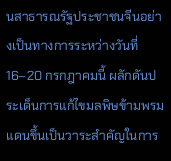นสาธารณรัฐประชาชนจีนอย่างเป็นทางการระหว่างวันที่ 16–20 กรกฎาคมนี้ ผลักดันประเด็นการแก้ไขมลพิษข้ามพรมแดนขึ้นเป็นวาระสำคัญในการ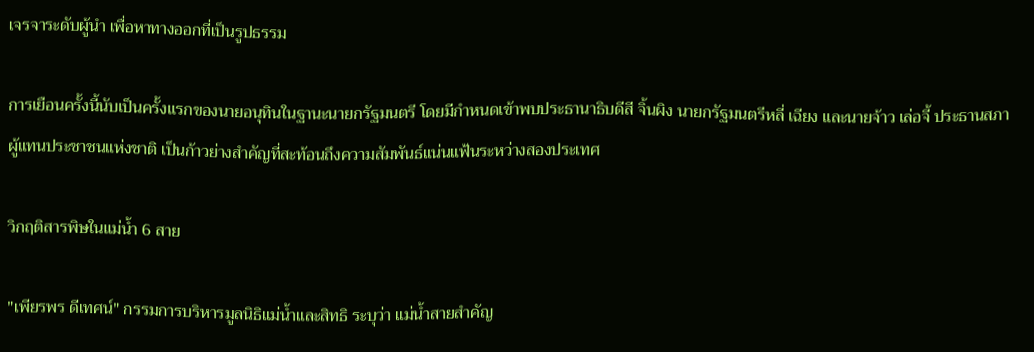เจรจาระดับผู้นำ เพื่อหาทางออกที่เป็นรูปธรรม

การเยือนครั้งนี้นับเป็นครั้งแรกของนายอนุทินในฐานะนายกรัฐมนตรี โดยมีกำหนดเข้าพบประธานาธิบดีสี จิ้นผิง นายกรัฐมนตรีหลี่ เฉียง และนายจ้าว เล่อจี้ ประธานสภาผู้แทนประชาชนแห่งชาติ เป็นก้าวย่างสำคัญที่สะท้อนถึงความสัมพันธ์แน่นแฟ้นระหว่างสองประเทศ

วิกฤติสารพิษในแม่น้ำ 6 สาย

"เพียรพร ดีเทศน์" กรรมการบริหารมูลนิธิแม่น้ำและสิทธิ ระบุว่า แม่น้ำสายสำคัญ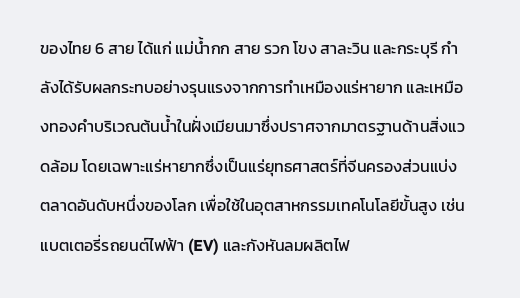ของไทย 6 สาย ได้แก่ แม่น้ำกก สาย รวก โขง สาละวิน และกระบุรี กำลังได้รับผลกระทบอย่างรุนแรงจากการทำเหมืองแร่หายาก และเหมืองทองคำบริเวณต้นน้ำในฝั่งเมียนมาซึ่งปราศจากมาตรฐานด้านสิ่งแวดล้อม โดยเฉพาะแร่หายากซึ่งเป็นแร่ยุทธศาสตร์ที่จีนครองส่วนแบ่งตลาดอันดับหนึ่งของโลก เพื่อใช้ในอุตสาหกรรมเทคโนโลยีขั้นสูง เช่น แบตเตอรี่รถยนต์ไฟฟ้า (EV) และกังหันลมผลิตไฟ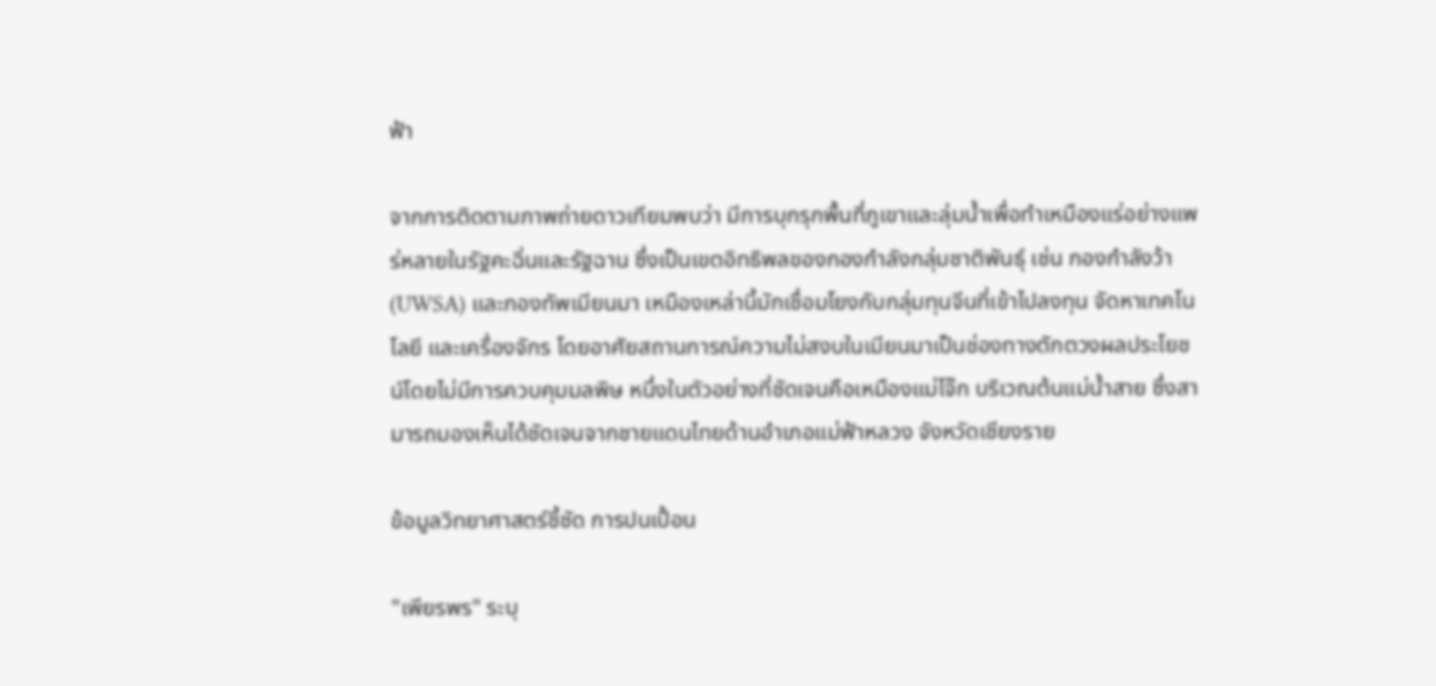ฟ้า

จากการติดตามภาพถ่ายดาวเทียมพบว่า มีการบุกรุกพื้นที่ภูเขาและลุ่มน้ำเพื่อทำเหมืองแร่อย่างแพร่หลายในรัฐคะฉิ่นและรัฐฉาน ซึ่งเป็นเขตอิทธิพลของกองกำลังกลุ่มชาติพันธุ์ เช่น กองกำลังว้า (UWSA) และกองทัพเมียนมา เหมืองเหล่านี้มักเชื่อมโยงกับกลุ่มทุนจีนที่เข้าไปลงทุน จัดหาเทคโนโลยี และเครื่องจักร โดยอาศัยสถานการณ์ความไม่สงบในเมียนมาเป็นช่องทางตักตวงผลประโยชน์โดยไม่มีการควบคุมมลพิษ หนึ่งในตัวอย่างที่ชัดเจนคือเหมืองแม่โจ๊ก บริเวณต้นแม่น้ำสาย ซึ่งสามารถมองเห็นได้ชัดเจนจากชายแดนไทยด้านอำเภอแม่ฟ้าหลวง จังหวัดเชียงราย

ข้อมูลวิทยาศาสตร์ชี้ชัด การปนเปื้อน

"เพียรพร" ระบุ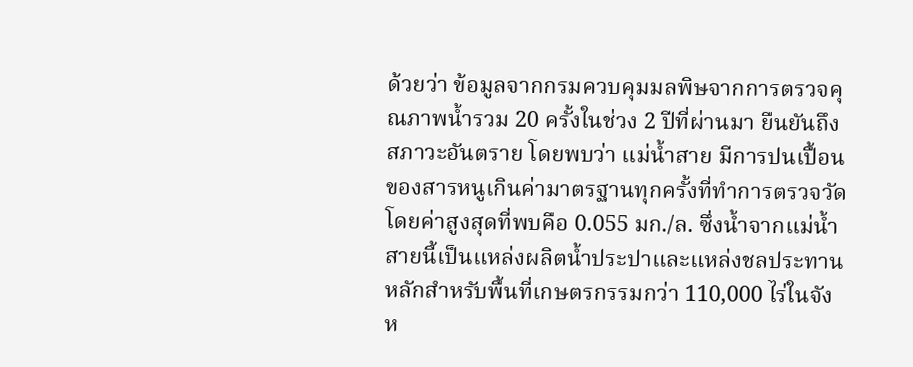ด้วยว่า ข้อมูลจากกรมควบคุมมลพิษจากการตรวจคุณภาพน้ำรวม 20 ครั้งในช่วง 2 ปีที่ผ่านมา ยืนยันถึงสภาวะอันตราย โดยพบว่า แม่น้ำสาย มีการปนเปื้อนของสารหนูเกินค่ามาตรฐานทุกครั้งที่ทำการตรวจวัด โดยค่าสูงสุดที่พบคือ 0.055 มก./ล. ซึ่งน้ำจากแม่น้ำสายนี้เป็นแหล่งผลิตน้ำประปาและแหล่งชลประทานหลักสำหรับพื้นที่เกษตรกรรมกว่า 110,000 ไร่ในจังห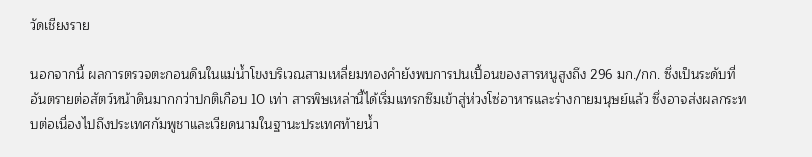วัดเชียงราย

นอกจากนี้ ผลการตรวจตะกอนดินในแม่น้ำโขงบริเวณสามเหลี่ยมทองคำยังพบการปนเปื้อนของสารหนูสูงถึง 296 มก./กก. ซึ่งเป็นระดับที่อันตรายต่อสัตว์หน้าดินมากกว่าปกติเกือบ 10 เท่า สารพิษเหล่านี้ได้เริ่มแทรกซึมเข้าสู่ห่วงโซ่อาหารและร่างกายมนุษย์แล้ว ซึ่งอาจส่งผลกระทบต่อเนื่องไปถึงประเทศกัมพูชาและเวียดนามในฐานะประเทศท้ายน้ำ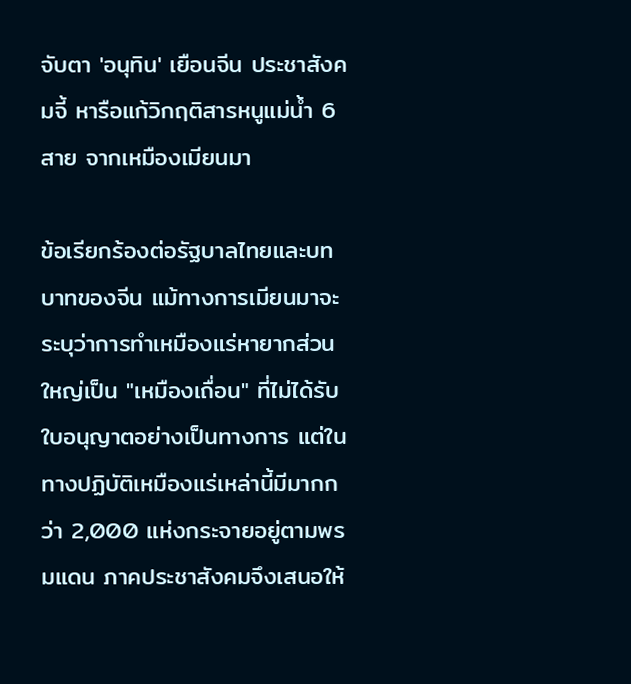จับตา 'อนุทิน' เยือนจีน ประชาสังคมจี้ หารือแก้วิกฤติสารหนูแม่น้ำ 6 สาย จากเหมืองเมียนมา

ข้อเรียกร้องต่อรัฐบาลไทยและบทบาทของจีน แม้ทางการเมียนมาจะระบุว่าการทำเหมืองแร่หายากส่วนใหญ่เป็น "เหมืองเถื่อน" ที่ไม่ได้รับใบอนุญาตอย่างเป็นทางการ แต่ในทางปฏิบัติเหมืองแร่เหล่านี้มีมากกว่า 2,000 แห่งกระจายอยู่ตามพรมแดน ภาคประชาสังคมจึงเสนอให้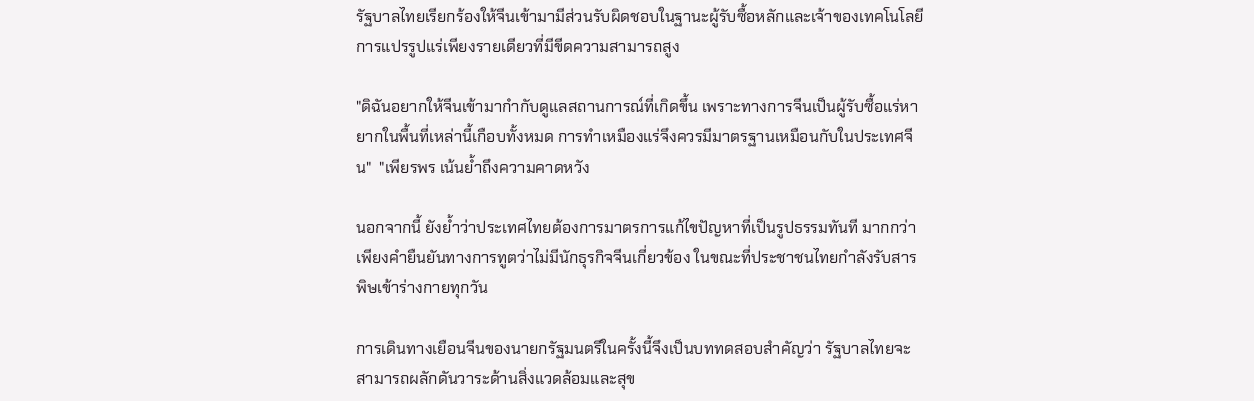รัฐบาลไทยเรียกร้องให้จีนเข้ามามีส่วนรับผิดชอบในฐานะผู้รับซื้อหลักและเจ้าของเทคโนโลยีการแปรรูปแร่เพียงรายเดียวที่มีขีดความสามารถสูง

"ดิฉันอยากให้จีนเข้ามากำกับดูแลสถานการณ์ที่เกิดขึ้น เพราะทางการจีนเป็นผู้รับซื้อแร่หายากในพื้นที่เหล่านี้เกือบทั้งหมด การทำเหมืองแร่จึงควรมีมาตรฐานเหมือนกับในประเทศจีน"  "เพียรพร เน้นย้ำถึงความคาดหวัง

นอกจากนี้ ยังย้ำว่าประเทศไทยต้องการมาตรการแก้ไขปัญหาที่เป็นรูปธรรมทันที มากกว่าเพียงคำยืนยันทางการทูตว่าไม่มีนักธุรกิจจีนเกี่ยวข้อง ในขณะที่ประชาชนไทยกำลังรับสารพิษเข้าร่างกายทุกวัน

การเดินทางเยือนจีนของนายกรัฐมนตรีในครั้งนี้จึงเป็นบททดสอบสำคัญว่า รัฐบาลไทยจะสามารถผลักดันวาระด้านสิ่งแวดล้อมและสุข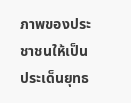ภาพของประชาชนให้เป็นประเด็นยุทธ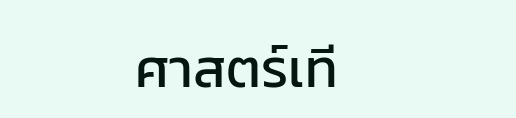ศาสตร์เที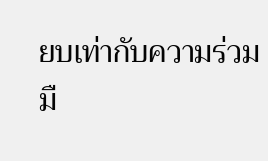ยบเท่ากับความร่วมมื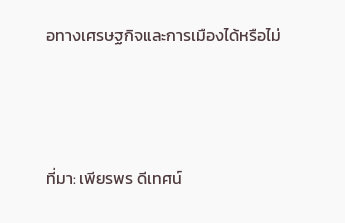อทางเศรษฐกิจและการเมืองได้หรือไม่



ที่มา: เพียรพร ดีเทศน์